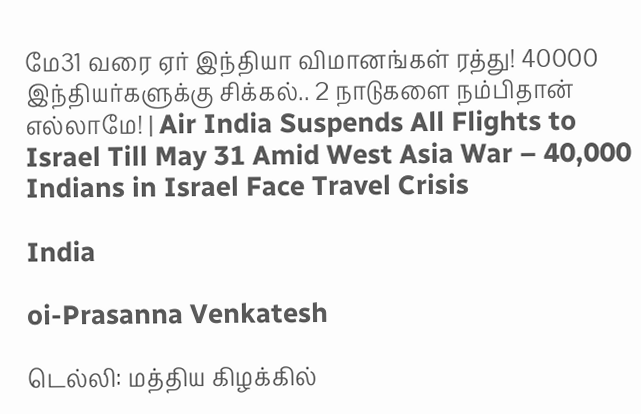மே31 வரை ஏர் இந்தியா விமானங்கள் ரத்து! 40000 இந்தியர்களுக்கு சிக்கல்.. 2 நாடுகளை நம்பிதான் எல்லாமே! | Air India Suspends All Flights to Israel Till May 31 Amid West Asia War – 40,000 Indians in Israel Face Travel Crisis

India

oi-Prasanna Venkatesh

டெல்லி: மத்திய கிழக்கில்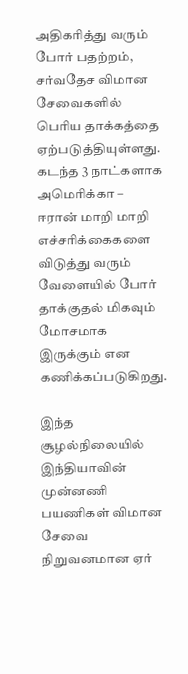அதிகரித்து வரும் போர் பதற்றம், சர்வதேச விமான சேவைகளில் பெரிய தாக்கத்தை ஏற்படுத்தியுள்ளது. கடந்த 3 நாட்களாக அமெரிக்கா – ஈரான் மாறி மாறி எச்சரிக்கைகளை விடுத்து வரும் வேளையில் போர் தாக்குதல் மிகவும் மோசமாக இருக்கும் என கணிக்கப்படுகிறது.

இந்த சூழல்நிலையில் இந்தியாவின் முன்னணி பயணிகள் விமான சேவை நிறுவனமான ஏர்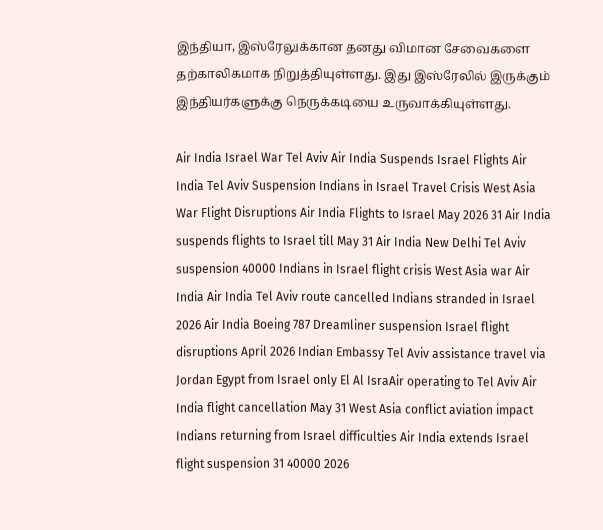இந்தியா, இஸ்ரேலுக்கான தனது விமான சேவைகளை தற்காலிகமாக நிறுத்தியுள்ளது. இது இஸ்ரேலில் இருக்கும் இந்தியர்களுக்கு நெருக்கடியை உருவாக்கியுள்ளது.

Air India Israel War Tel Aviv Air India Suspends Israel Flights Air India Tel Aviv Suspension Indians in Israel Travel Crisis West Asia War Flight Disruptions Air India Flights to Israel May 2026 31 Air India suspends flights to Israel till May 31 Air India New Delhi Tel Aviv suspension 40000 Indians in Israel flight crisis West Asia war Air India Air India Tel Aviv route cancelled Indians stranded in Israel 2026 Air India Boeing 787 Dreamliner suspension Israel flight disruptions April 2026 Indian Embassy Tel Aviv assistance travel via Jordan Egypt from Israel only El Al IsraAir operating to Tel Aviv Air India flight cancellation May 31 West Asia conflict aviation impact Indians returning from Israel difficulties Air India extends Israel flight suspension 31 40000 2026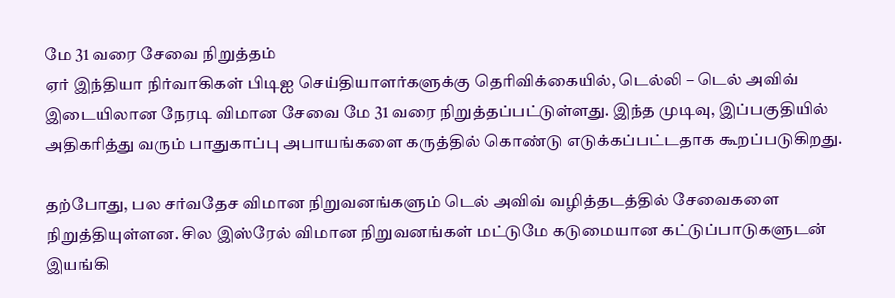மே 31 வரை சேவை நிறுத்தம்
ஏர் இந்தியா நிர்வாகிகள் பிடிஐ செய்தியாளர்களுக்கு தெரிவிக்கையில், டெல்லி – டெல் அவிவ் இடையிலான நேரடி விமான சேவை மே 31 வரை நிறுத்தப்பட்டுள்ளது. இந்த முடிவு, இப்பகுதியில் அதிகரித்து வரும் பாதுகாப்பு அபாயங்களை கருத்தில் கொண்டு எடுக்கப்பட்டதாக கூறப்படுகிறது.

தற்போது, பல சர்வதேச விமான நிறுவனங்களும் டெல் அவிவ் வழித்தடத்தில் சேவைகளை நிறுத்தியுள்ளன. சில இஸ்ரேல் விமான நிறுவனங்கள் மட்டுமே கடுமையான கட்டுப்பாடுகளுடன் இயங்கி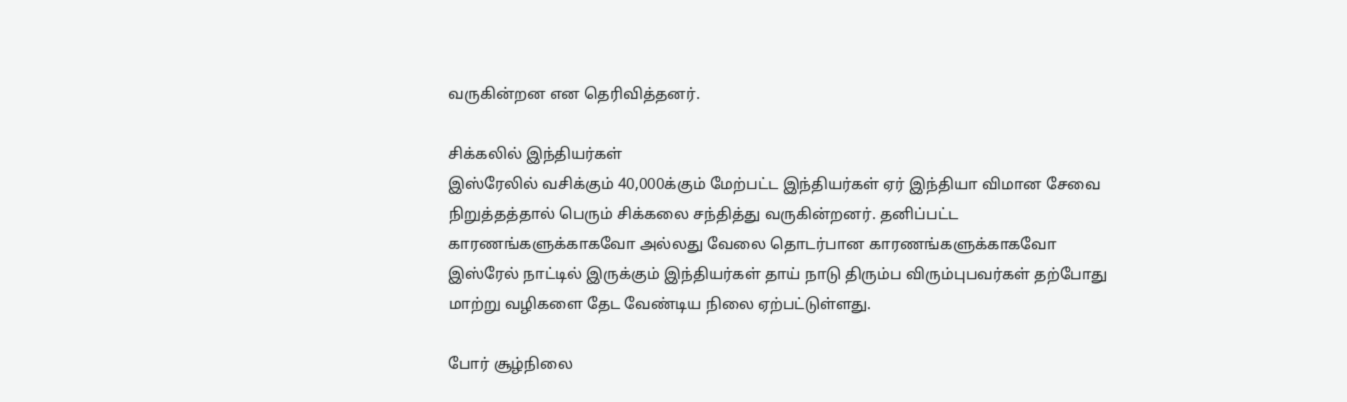வருகின்றன என தெரிவித்தனர்.

சிக்கலில் இந்தியர்கள்
இஸ்ரேலில் வசிக்கும் 40,000க்கும் மேற்பட்ட இந்தியர்கள் ஏர் இந்தியா விமான சேவை நிறுத்தத்தால் பெரும் சிக்கலை சந்தித்து வருகின்றனர். தனிப்பட்ட காரணங்களுக்காகவோ அல்லது வேலை தொடர்பான காரணங்களுக்காகவோ இஸ்ரேல் நாட்டில் இருக்கும் இந்தியர்கள் தாய் நாடு திரும்ப விரும்புபவர்கள் தற்போது மாற்று வழிகளை தேட வேண்டிய நிலை ஏற்பட்டுள்ளது.

போர் சூழ்நிலை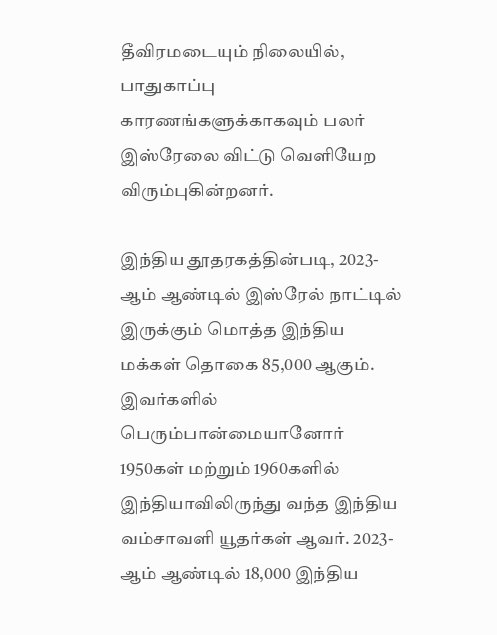தீவிரமடையும் நிலையில், பாதுகாப்பு காரணங்களுக்காகவும் பலர் இஸ்ரேலை விட்டு வெளியேற விரும்புகின்றனர்.

இந்திய தூதரகத்தின்படி, 2023-ஆம் ஆண்டில் இஸ்ரேல் நாட்டில் இருக்கும் மொத்த இந்திய மக்கள் தொகை 85,000 ஆகும். இவர்களில் பெரும்பான்மையானோர் 1950கள் மற்றும் 1960களில் இந்தியாவிலிருந்து வந்த இந்திய வம்சாவளி யூதர்கள் ஆவர். 2023-ஆம் ஆண்டில் 18,000 இந்திய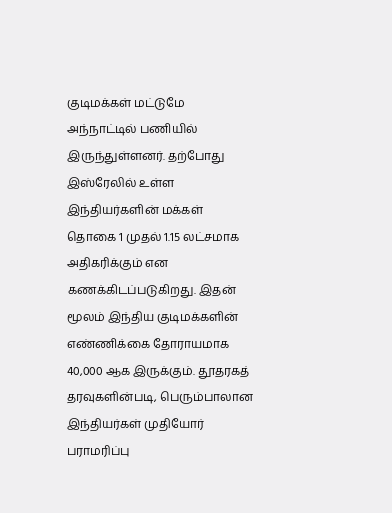குடிமக்கள் மட்டுமே அந்நாட்டில் பணியில் இருந்துள்ளனர். தற்போது இஸ்ரேலில் உள்ள இந்தியர்களின் மக்கள் தொகை 1 முதல் 1.15 லட்சமாக அதிகரிக்கும் என கணக்கிடப்படுகிறது. இதன் மூலம் இந்திய குடிமக்களின் எண்ணிக்கை தோராயமாக 40,000 ஆக இருக்கும். தூதரகத் தரவுகளின்படி, பெரும்பாலான இந்தியர்கள் முதியோர் பராமரிப்பு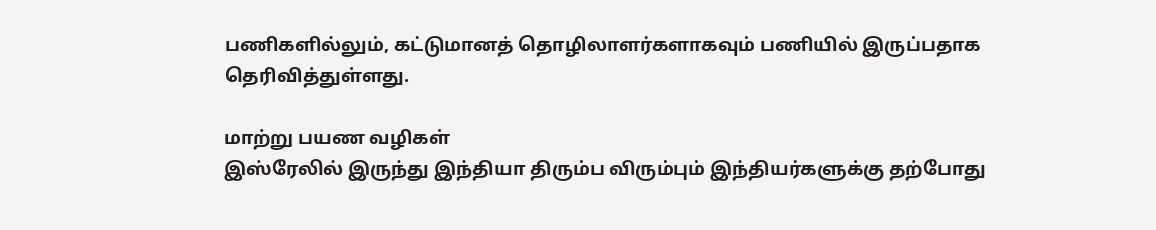பணிகளில்லும், கட்டுமானத் தொழிலாளர்களாகவும் பணியில் இருப்பதாக தெரிவித்துள்ளது.

மாற்று பயண வழிகள்
இஸ்ரேலில் இருந்து இந்தியா திரும்ப விரும்பும் இந்தியர்களுக்கு தற்போது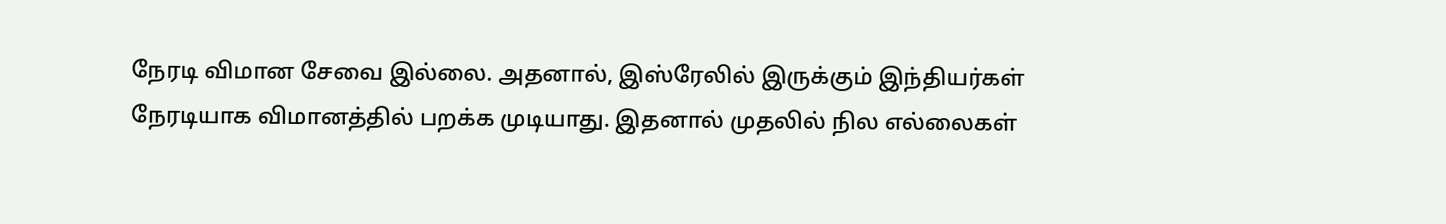நேரடி விமான சேவை இல்லை. அதனால், இஸ்ரேலில் இருக்கும் இந்தியர்கள் நேரடியாக விமானத்தில் பறக்க முடியாது. இதனால் முதலில் நில எல்லைகள்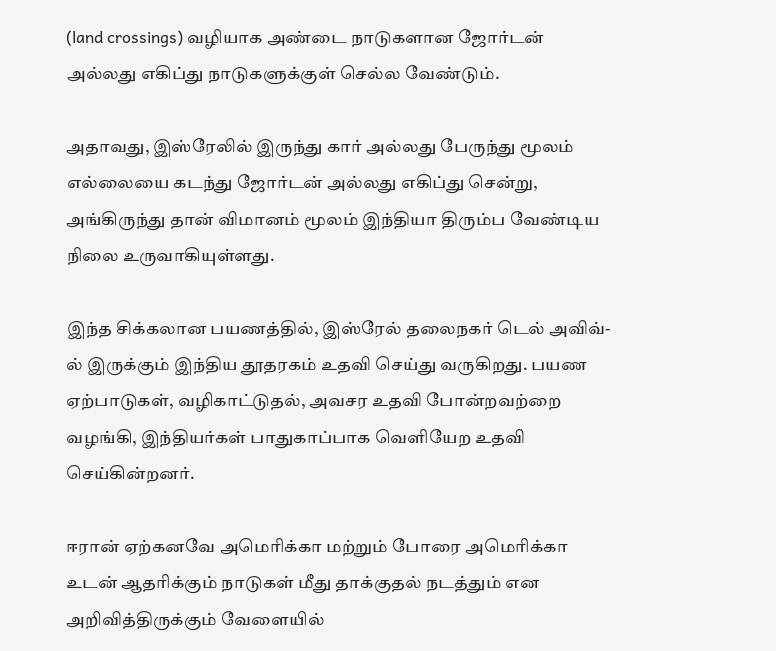(land crossings) வழியாக அண்டை நாடுகளான ஜோர்டன் அல்லது எகிப்து நாடுகளுக்குள் செல்ல வேண்டும்.

அதாவது, இஸ்ரேலில் இருந்து கார் அல்லது பேருந்து மூலம் எல்லையை கடந்து ஜோர்டன் அல்லது எகிப்து சென்று, அங்கிருந்து தான் விமானம் மூலம் இந்தியா திரும்ப வேண்டிய நிலை உருவாகியுள்ளது.

இந்த சிக்கலான பயணத்தில், இஸ்ரேல் தலைநகர் டெல் அவிவ்-ல் இருக்கும் இந்திய தூதரகம் உதவி செய்து வருகிறது. பயண ஏற்பாடுகள், வழிகாட்டுதல், அவசர உதவி போன்றவற்றை வழங்கி, இந்தியர்கள் பாதுகாப்பாக வெளியேற உதவி செய்கின்றனர்.

ஈரான் ஏற்கனவே அமெரிக்கா மற்றும் போரை அமெரிக்கா உடன் ஆதரிக்கும் நாடுகள் மீது தாக்குதல் நடத்தும் என அறிவித்திருக்கும் வேளையில்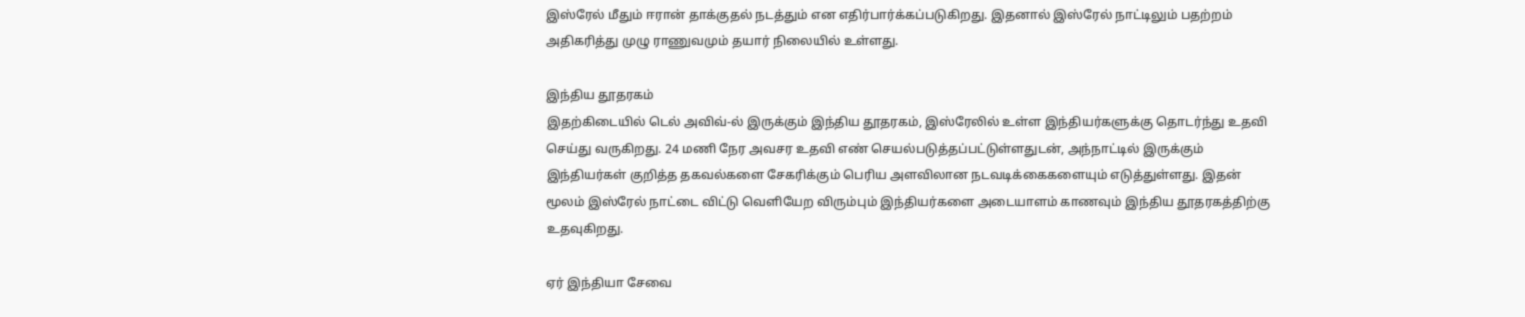இஸ்ரேல் மீதும் ஈரான் தாக்குதல் நடத்தும் என எதிர்பார்க்கப்படுகிறது. இதனால் இஸ்ரேல் நாட்டிலும் பதற்றம் அதிகரித்து முழு ராணுவமும் தயார் நிலையில் உள்ளது.

இந்திய தூதரகம்
இதற்கிடையில் டெல் அவிவ்-ல் இருக்கும் இந்திய தூதரகம், இஸ்ரேலில் உள்ள இந்தியர்களுக்கு தொடர்ந்து உதவி செய்து வருகிறது. 24 மணி நேர அவசர உதவி எண் செயல்படுத்தப்பட்டுள்ளதுடன், அந்நாட்டில் இருக்கும் இந்தியர்கள் குறித்த தகவல்களை சேகரிக்கும் பெரிய அளவிலான நடவடிக்கைகளையும் எடுத்துள்ளது. இதன் மூலம் இஸ்ரேல் நாட்டை விட்டு வெளியேற விரும்பும் இந்தியர்களை அடையாளம் காணவும் இந்திய தூதரகத்திற்கு உதவுகிறது.

ஏர் இந்தியா சேவை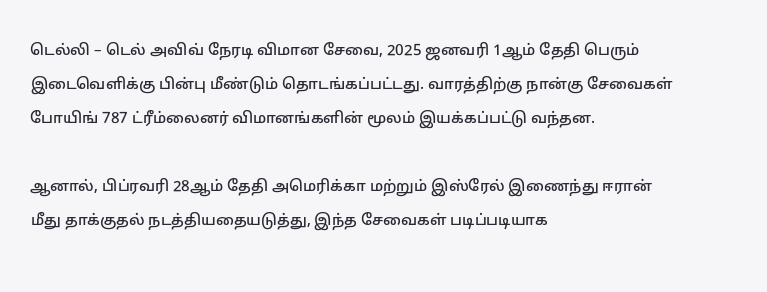டெல்லி – டெல் அவிவ் நேரடி விமான சேவை, 2025 ஜனவரி 1ஆம் தேதி பெரும் இடைவெளிக்கு பின்பு மீண்டும் தொடங்கப்பட்டது. வாரத்திற்கு நான்கு சேவைகள் போயிங் 787 ட்ரீம்லைனர் விமானங்களின் மூலம் இயக்கப்பட்டு வந்தன.

ஆனால், பிப்ரவரி 28ஆம் தேதி அமெரிக்கா மற்றும் இஸ்ரேல் இணைந்து ஈரான் மீது தாக்குதல் நடத்தியதையடுத்து, இந்த சேவைகள் படிப்படியாக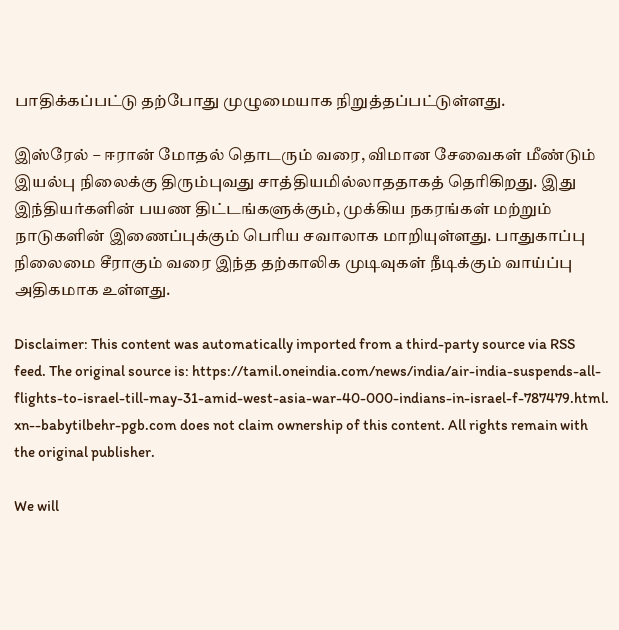பாதிக்கப்பட்டு தற்போது முழுமையாக நிறுத்தப்பட்டுள்ளது.

இஸ்ரேல் – ஈரான் மோதல் தொடரும் வரை, விமான சேவைகள் மீண்டும் இயல்பு நிலைக்கு திரும்புவது சாத்தியமில்லாததாகத் தெரிகிறது. இது இந்தியர்களின் பயண திட்டங்களுக்கும், முக்கிய நகரங்கள் மற்றும் நாடுகளின் இணைப்புக்கும் பெரிய சவாலாக மாறியுள்ளது. பாதுகாப்பு நிலைமை சீராகும் வரை இந்த தற்காலிக முடிவுகள் நீடிக்கும் வாய்ப்பு அதிகமாக உள்ளது.

Disclaimer: This content was automatically imported from a third-party source via RSS feed. The original source is: https://tamil.oneindia.com/news/india/air-india-suspends-all-flights-to-israel-till-may-31-amid-west-asia-war-40-000-indians-in-israel-f-787479.html. xn--babytilbehr-pgb.com does not claim ownership of this content. All rights remain with the original publisher.

We will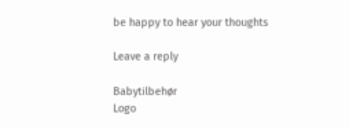be happy to hear your thoughts

Leave a reply

Babytilbehør
Logo